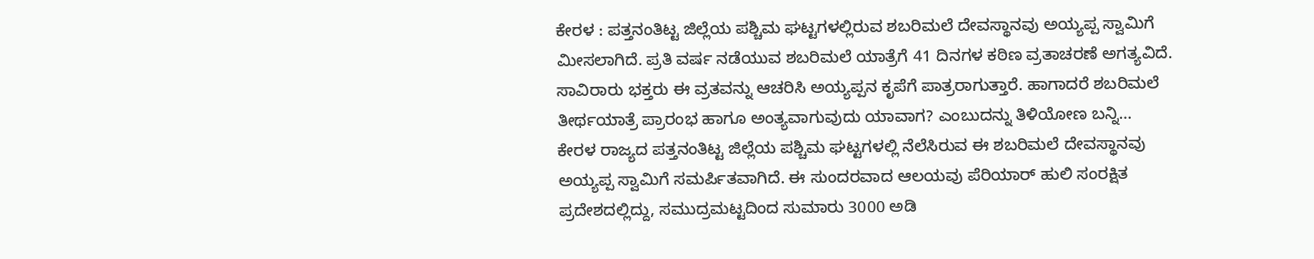ಕೇರಳ : ಪತ್ತನಂತಿಟ್ಟ ಜಿಲ್ಲೆಯ ಪಶ್ಚಿಮ ಘಟ್ಟಗಳಲ್ಲಿರುವ ಶಬರಿಮಲೆ ದೇವಸ್ಥಾನವು ಅಯ್ಯಪ್ಪ ಸ್ವಾಮಿಗೆ ಮೀಸಲಾಗಿದೆ. ಪ್ರತಿ ವರ್ಷ ನಡೆಯುವ ಶಬರಿಮಲೆ ಯಾತ್ರೆಗೆ 41 ದಿನಗಳ ಕಠಿಣ ವ್ರತಾಚರಣೆ ಅಗತ್ಯವಿದೆ. ಸಾವಿರಾರು ಭಕ್ತರು ಈ ವ್ರತವನ್ನು ಆಚರಿಸಿ ಅಯ್ಯಪ್ಪನ ಕೃಪೆಗೆ ಪಾತ್ರರಾಗುತ್ತಾರೆ. ಹಾಗಾದರೆ ಶಬರಿಮಲೆ ತೀರ್ಥಯಾತ್ರೆ ಪ್ರಾರಂಭ ಹಾಗೂ ಅಂತ್ಯವಾಗುವುದು ಯಾವಾಗ? ಎಂಬುದನ್ನು ತಿಳಿಯೋಣ ಬನ್ನಿ…
ಕೇರಳ ರಾಜ್ಯದ ಪತ್ತನಂತಿಟ್ಟ ಜಿಲ್ಲೆಯ ಪಶ್ಚಿಮ ಘಟ್ಟಗಳಲ್ಲಿ ನೆಲೆಸಿರುವ ಈ ಶಬರಿಮಲೆ ದೇವಸ್ಥಾನವು ಅಯ್ಯಪ್ಪ ಸ್ವಾಮಿಗೆ ಸಮರ್ಪಿತವಾಗಿದೆ. ಈ ಸುಂದರವಾದ ಆಲಯವು ಪೆರಿಯಾರ್ ಹುಲಿ ಸಂರಕ್ಷಿತ ಪ್ರದೇಶದಲ್ಲಿದ್ದು, ಸಮುದ್ರಮಟ್ಟದಿಂದ ಸುಮಾರು 3000 ಅಡಿ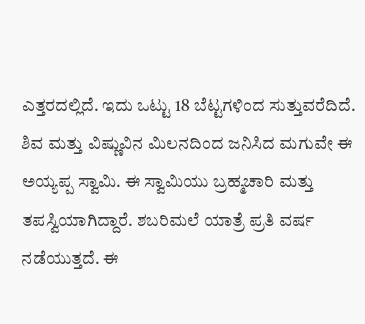ಎತ್ತರದಲ್ಲಿದೆ. ಇದು ಒಟ್ಟು 18 ಬೆಟ್ಟಗಳಿಂದ ಸುತ್ತುವರೆದಿದೆ.
ಶಿವ ಮತ್ತು ವಿಷ್ಣುವಿನ ಮಿಲನದಿಂದ ಜನಿಸಿದ ಮಗುವೇ ಈ ಅಯ್ಯಪ್ಪ ಸ್ವಾಮಿ. ಈ ಸ್ವಾಮಿಯು ಬ್ರಹ್ಮಚಾರಿ ಮತ್ತು ತಪಸ್ವಿಯಾಗಿದ್ದಾರೆ. ಶಬರಿಮಲೆ ಯಾತ್ರೆ ಪ್ರತಿ ವರ್ಷ ನಡೆಯುತ್ತದೆ. ಈ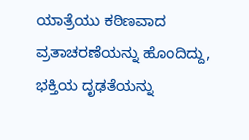ಯಾತ್ರೆಯು ಕಠಿಣವಾದ ವ್ರತಾಚರಣೆಯನ್ನು ಹೊಂದಿದ್ದು, ಭಕ್ತಿಯ ದೃಢತೆಯನ್ನು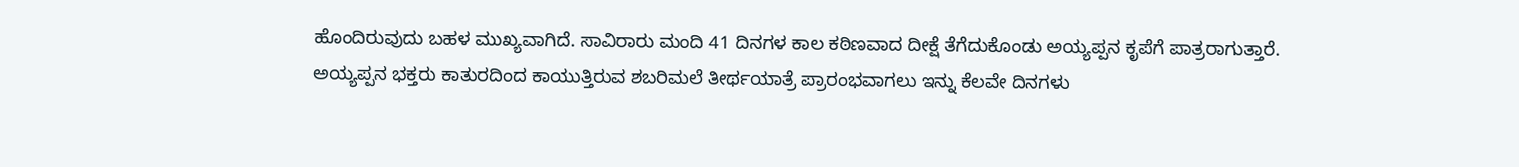ಹೊಂದಿರುವುದು ಬಹಳ ಮುಖ್ಯವಾಗಿದೆ. ಸಾವಿರಾರು ಮಂದಿ 41 ದಿನಗಳ ಕಾಲ ಕಠಿಣವಾದ ದೀಕ್ಷೆ ತೆಗೆದುಕೊಂಡು ಅಯ್ಯಪ್ಪನ ಕೃಪೆಗೆ ಪಾತ್ರರಾಗುತ್ತಾರೆ.
ಅಯ್ಯಪ್ಪನ ಭಕ್ತರು ಕಾತುರದಿಂದ ಕಾಯುತ್ತಿರುವ ಶಬರಿಮಲೆ ತೀರ್ಥಯಾತ್ರೆ ಪ್ರಾರಂಭವಾಗಲು ಇನ್ನು ಕೆಲವೇ ದಿನಗಳು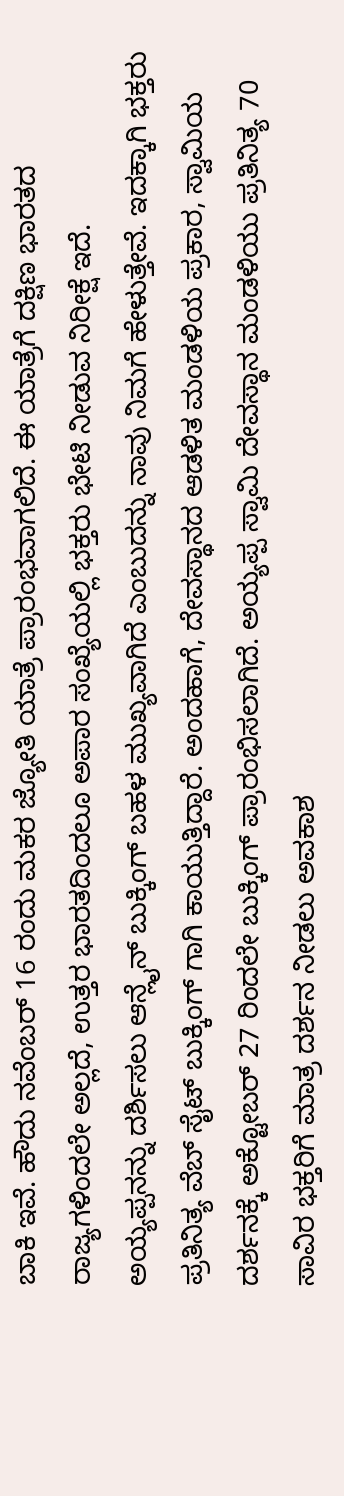ಬಾಕಿ ಇವೆ. ಹೌದು ನವೆಂಬರ್ 16 ರಂದು ಮಕರ ಜ್ಯೋತಿ ಯಾತ್ರೆ ಪ್ರಾರಂಭವಾಗಲಿದೆ. ಈ ಯಾತ್ರೆಗೆ ದಕ್ಷಿಣ ಭಾರತದ ರಾಜ್ಯಗಳಿಂದಲೇ ಅಲ್ಲದೆ, ಉತ್ತರ ಭಾರತದಿಂದಲೂ ಅಪಾರ ಸಂಖ್ಯೆಯಲ್ಲಿ ಭಕ್ತರು ಭೇಟಿ ನೀಡುವ ನಿರೀಕ್ಷೆ ಇದೆ.
ಅಯ್ಯಪ್ಪನನ್ನು ದರ್ಶಿಸಲು ಆನ್ಲೈನ್ ಬುಕ್ಕಿಂಗ್ ಬಹಳ ಮುಖ್ಯವಾಗಿದೆ ಎಂಬುದನ್ನು ನಾವು ನಿಮಗೆ ಹೇಳುತ್ತೇವೆ. ಇದಕ್ಕಾಗಿ ಭಕ್ತರು ಪ್ರತಿನಿತ್ಯ ವೆಬ್ ಸೈಟ್ ಬುಕ್ಕಿಂಗ್ ಗಾಗಿ ಕಾಯುತ್ತಿದ್ದಾರೆ. ಅಂದಹಾಗೆ, ದೇವಸ್ಥಾನದ ಆಡಳಿತ ಮಂಡಳಿಯ ಪ್ರಕಾರ, ಸ್ವಾಮಿಯ ದರ್ಶನಕ್ಕೆ ಅಕ್ಟೋಬರ್ 27 ರಿಂದಲೇ ಬುಕ್ಕಿಂಗ್ ಪ್ರಾರಂಭಿಸಲಾಗಿದೆ. ಅಯ್ಯಪ್ಪ ಸ್ವಾಮಿ ದೇವಸ್ಥಾನ ಮಂಡಳಿಯು ಪ್ರತಿನಿತ್ಯ 70 ಸಾವಿರ ಭಕ್ತರಿಗೆ ಮಾತ್ರ ದರ್ಶನ ನೀಡಲು ಅವಕಾಶ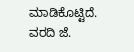ಮಾಡಿಕೊಟ್ಟಿದೆ.
ವರದಿ ಜೆ.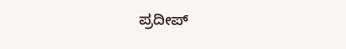ಪ್ರದೀಪ್